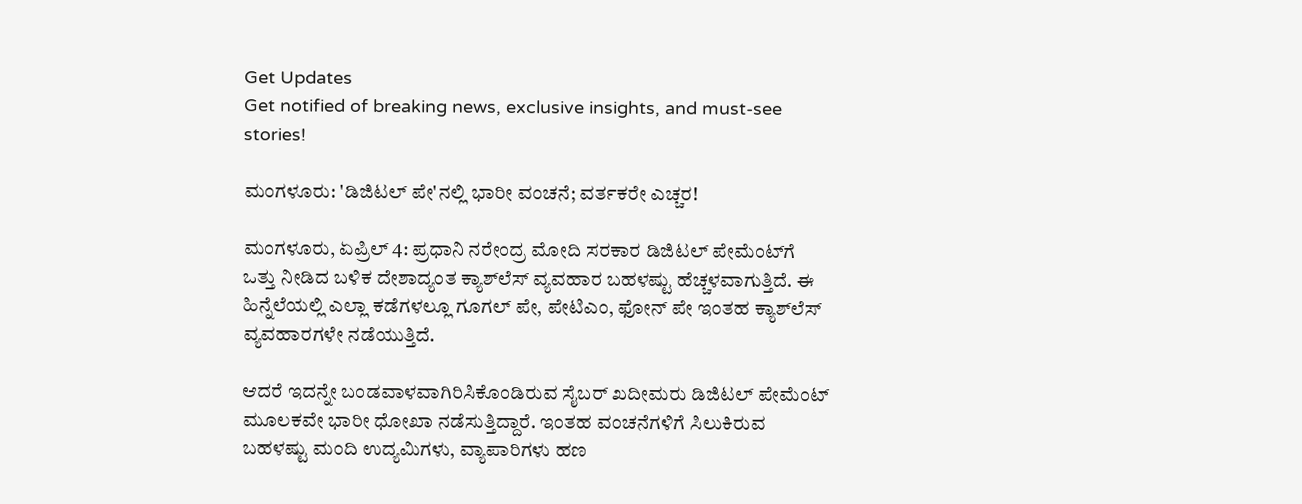Get Updates
Get notified of breaking news, exclusive insights, and must-see stories!

ಮಂಗಳೂರು: 'ಡಿಜಿಟಲ್ ಪೇ'ನಲ್ಲಿ ಭಾರೀ ವಂಚನೆ; ವರ್ತಕರೇ ಎಚ್ಚರ!

ಮಂಗಳೂರು, ಏಪ್ರಿಲ್ 4: ಪ್ರಧಾನಿ ನರೇಂದ್ರ ಮೋದಿ ಸರಕಾರ ಡಿಜಿಟಲ್ ಪೇಮೆಂಟ್‌ಗೆ ಒತ್ತು‌ ನೀಡಿದ ಬಳಿಕ ದೇಶಾದ್ಯಂತ ಕ್ಯಾಶ್‌ಲೆಸ್ ವ್ಯವಹಾರ ಬಹಳಷ್ಟು ಹೆಚ್ಚಳವಾಗುತ್ತಿದೆ. ಈ ಹಿನ್ನೆಲೆಯಲ್ಲಿ ಎಲ್ಲಾ ಕಡೆಗಳಲ್ಲೂ ಗೂಗಲ್ ಪೇ, ಪೇಟಿಎಂ, ಫೋನ್ ಪೇ ಇಂತಹ ಕ್ಯಾಶ್‌ಲೆಸ್ ವ್ಯವಹಾರಗಳೇ ನಡೆಯುತ್ತಿದೆ.

ಆದರೆ ಇದನ್ನೇ ಬಂಡವಾಳವಾಗಿರಿಸಿಕೊಂಡಿರುವ ಸೈಬರ್ ಖದೀಮರು ಡಿಜಿಟಲ್ ಪೇಮೆಂಟ್ ಮೂಲಕವೇ ಭಾರೀ ಧೋಖಾ ನಡೆಸುತ್ತಿದ್ದಾರೆ‌. ಇಂತಹ ವಂಚನೆಗಳಿಗೆ ಸಿಲುಕಿರುವ ಬಹಳಷ್ಟು ಮಂದಿ ಉದ್ಯಮಿಗಳು, ವ್ಯಾಪಾರಿಗಳು ಹಣ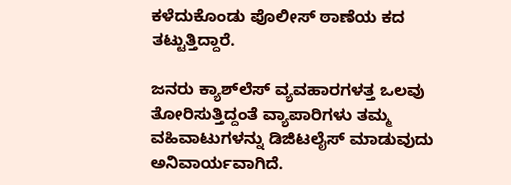ಕಳೆದುಕೊಂಡು ಪೊಲೀಸ್ ಠಾಣೆಯ ಕದ ತಟ್ಟುತ್ತಿದ್ದಾರೆ.

ಜನರು ಕ್ಯಾಶ್‌ಲೆಸ್ ವ್ಯವಹಾರಗಳತ್ತ ಒಲವು ತೋರಿಸುತ್ತಿದ್ದಂತೆ ವ್ಯಾಪಾರಿಗಳು ತಮ್ಮ ವಹಿವಾಟುಗಳನ್ನು ಡಿಜಿಟಲೈಸ್ ಮಾಡುವುದು ಅನಿವಾರ್ಯವಾಗಿದೆ.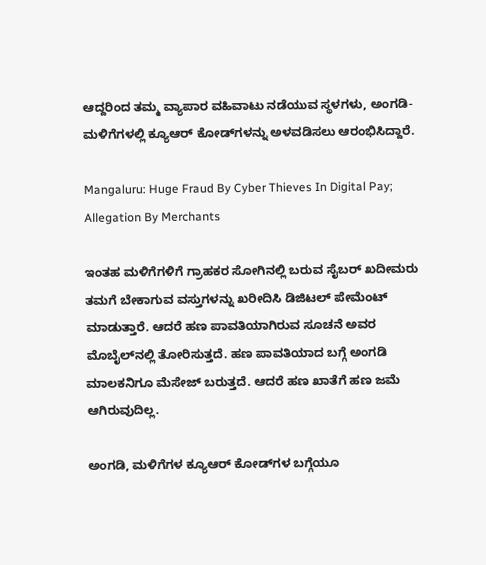ಆದ್ದರಿಂದ ತಮ್ಮ ವ್ಯಾಪಾರ ವಹಿವಾಟು ನಡೆಯುವ ಸ್ಥಳಗಳು, ಅಂಗಡಿ- ಮಳಿಗೆಗಳಲ್ಲಿ ಕ್ಯೂಆರ್ ಕೋಡ್‌ಗಳನ್ನು ಅಳವಡಿಸಲು‌ ಆರಂಭಿಸಿದ್ದಾರೆ.

Mangaluru: Huge Fraud By Cyber Thieves In Digital Pay; Allegation By Merchants

ಇಂತಹ ಮಳಿಗೆಗಳಿಗೆ ಗ್ರಾಹಕರ ಸೋಗಿನಲ್ಲಿ ಬರುವ ಸೈಬರ್ ಖದೀಮರು ತಮಗೆ ಬೇಕಾಗುವ ವಸ್ತುಗಳನ್ನು ಖರೀದಿಸಿ ಡಿಜಿಟಲ್ ಪೇಮೆಂಟ್ ಮಾಡುತ್ತಾರೆ. ಆದರೆ ಹಣ ಪಾವತಿಯಾಗಿರುವ ಸೂಚನೆ ಅವರ ಮೊಬೈಲ್‌ನಲ್ಲಿ ತೋರಿಸುತ್ತದೆ‌. ಹಣ ಪಾವತಿಯಾದ ಬಗ್ಗೆ ಅಂಗಡಿ ಮಾಲಕನಿಗೂ ಮೆಸೇಜ್ ಬರುತ್ತದೆ. ಆದರೆ ಹಣ ಖಾತೆಗೆ ಹಣ ಜಮೆ ಆಗಿರುವುದಿಲ್ಲ.

ಅಂಗಡಿ, ಮಳಿಗೆಗಳ ಕ್ಯೂಆರ್ ಕೋಡ್‌ಗಳ ಬಗ್ಗೆಯೂ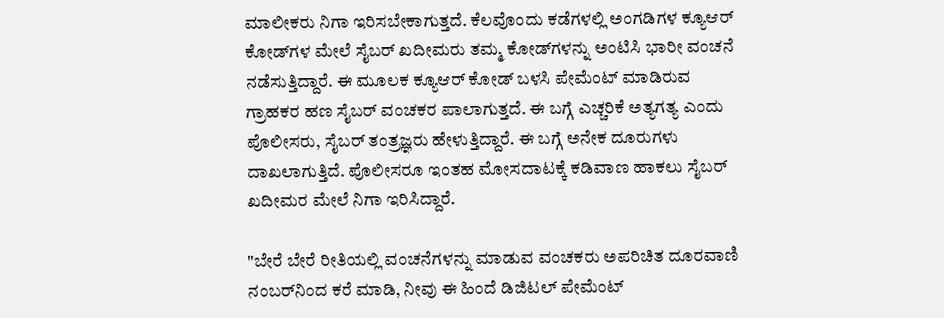ಮಾಲೀಕರು ನಿಗಾ ಇರಿಸಬೇಕಾಗುತ್ತದೆ. ಕೆಲವೊಂದು ಕಡೆಗಳಲ್ಲಿ ಅಂಗಡಿಗಳ ಕ್ಯೂಆರ್ ಕೋಡ್‌ಗಳ ಮೇಲೆ ಸೈಬರ್ ಖದೀಮರು ತಮ್ಮ ಕೋಡ್‌ಗಳನ್ನು ಅಂಟಿಸಿ ಭಾರೀ ವಂಚನೆ ನಡೆಸುತ್ತಿದ್ದಾರೆ. ಈ ಮೂಲಕ ಕ್ಯೂಆರ್ ಕೋಡ್ ಬಳಸಿ ಪೇಮೆಂಟ್ ಮಾಡಿರುವ ಗ್ರಾಹಕರ ಹಣ ಸೈಬರ್ ವಂಚಕರ ಪಾಲಾಗುತ್ತದೆ. ಈ ಬಗ್ಗೆ ಎಚ್ಚರಿಕೆ ಅತ್ಯಗತ್ಯ ಎಂದು ಪೊಲೀಸರು, ಸೈಬರ್ ತಂತ್ರಜ್ಞರು ಹೇಳುತ್ತಿದ್ದಾರೆ. ಈ ಬಗ್ಗೆ ಅನೇಕ ದೂರುಗಳು ದಾಖಲಾಗುತ್ತಿದೆ. ಪೊಲೀಸರೂ ಇಂತಹ ಮೋಸದಾಟಕ್ಕೆ ಕಡಿವಾಣ ಹಾಕಲು ಸೈಬರ್ ಖದೀಮರ ಮೇಲೆ ನಿಗಾ ಇರಿಸಿದ್ದಾರೆ.

"ಬೇರೆ ಬೇರೆ ರೀತಿಯಲ್ಲಿ ವಂಚನೆಗಳನ್ನು ಮಾಡುವ ವಂಚಕರು ಅಪರಿಚಿತ ದೂರವಾಣಿ ನಂಬರ್‌ನಿಂದ ಕರೆ ಮಾಡಿ, ನೀವು ಈ ಹಿಂದೆ ಡಿಜಿಟಲ್ ಪೇಮೆಂಟ್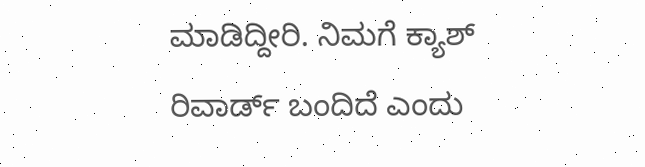ಮಾಡಿದ್ದೀರಿ. ನಿಮಗೆ ಕ್ಯಾಶ್ ರಿವಾರ್ಡ್ ಬಂದಿದೆ ಎಂದು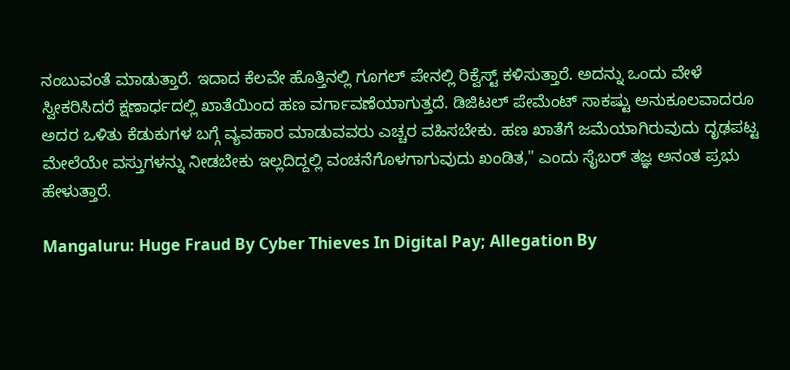ನಂಬುವಂತೆ ಮಾಡುತ್ತಾರೆ. ಇದಾದ ಕೆಲವೇ ಹೊತ್ತಿನಲ್ಲಿ ಗೂಗಲ್ ಪೇನಲ್ಲಿ ರಿಕ್ವೆಸ್ಟ್ ಕಳಿಸುತ್ತಾರೆ. ಅದನ್ನು ಒಂದು ವೇಳೆ ಸ್ವೀಕರಿಸಿದರೆ ಕ್ಷಣಾರ್ಧದಲ್ಲಿ ಖಾತೆಯಿಂದ ಹಣ ವರ್ಗಾವಣೆಯಾಗುತ್ತದೆ. ಡಿಜಿಟಲ್ ಪೇಮೆಂಟ್ ಸಾಕಷ್ಟು ಅನುಕೂಲವಾದರೂ ಅದರ ಒಳಿತು ಕೆಡುಕುಗಳ ಬಗ್ಗೆ ವ್ಯವಹಾರ ಮಾಡುವವರು ಎಚ್ಚರ ವಹಿಸಬೇಕು. ಹಣ ಖಾತೆಗೆ ಜಮೆಯಾಗಿರುವುದು ದೃಢಪಟ್ಟ ಮೇಲೆಯೇ ವಸ್ತುಗಳನ್ನು ನೀಡಬೇಕು ಇಲ್ಲದಿದ್ದಲ್ಲಿ ವಂಚನೆಗೊಳಗಾಗುವುದು ಖಂಡಿತ," ಎಂದು ಸೈಬರ್ ತಜ್ಞ ಅನಂತ ಪ್ರಭು ಹೇಳುತ್ತಾರೆ.

Mangaluru: Huge Fraud By Cyber Thieves In Digital Pay; Allegation By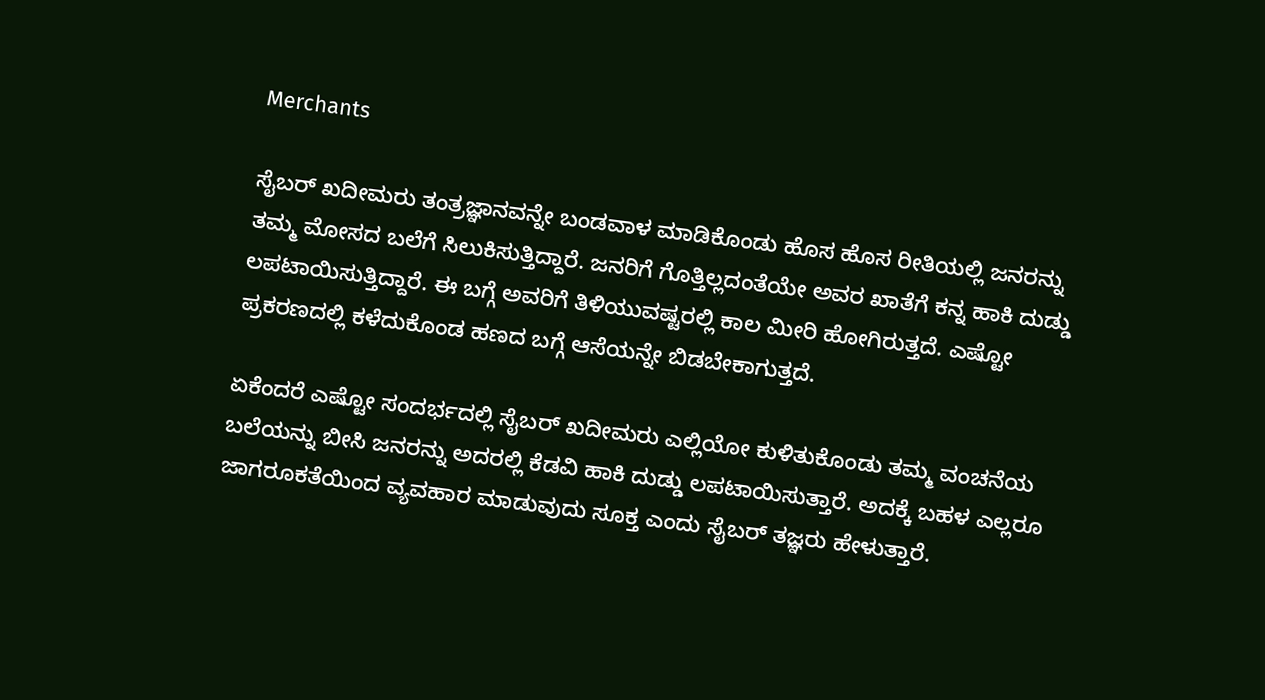Merchants

ಸೈಬರ್ ಖದೀಮರು ತಂತ್ರಜ್ಞಾನವನ್ನೇ ಬಂಡವಾಳ ಮಾಡಿಕೊಂಡು ಹೊಸ ಹೊಸ ರೀತಿಯಲ್ಲಿ ಜನರನ್ನು ತಮ್ಮ ಮೋಸದ ಬಲೆಗೆ ಸಿಲುಕಿಸುತ್ತಿದ್ದಾರೆ. ಜನರಿಗೆ ಗೊತ್ತಿಲ್ಲದಂತೆಯೇ ಅವರ ಖಾತೆಗೆ ಕನ್ನ ಹಾಕಿ ದುಡ್ಡು ಲಪಟಾಯಿಸುತ್ತಿದ್ದಾರೆ. ಈ ಬಗ್ಗೆ ಅವರಿಗೆ ತಿಳಿಯುವಷ್ಟರಲ್ಲಿ ಕಾಲ ಮೀರಿ ಹೋಗಿರುತ್ತದೆ. ಎಷ್ಟೋ ಪ್ರಕರಣದಲ್ಲಿ ಕಳೆದುಕೊಂಡ ಹಣದ ಬಗ್ಗೆ ಆಸೆಯನ್ನೇ ಬಿಡಬೇಕಾಗುತ್ತದೆ.

ಏಕೆಂದರೆ ಎಷ್ಟೋ ಸಂದರ್ಭದಲ್ಲಿ ಸೈಬರ್ ಖದೀಮರು ಎಲ್ಲಿಯೋ ಕುಳಿತುಕೊಂಡು ತಮ್ಮ ವಂಚನೆಯ ಬಲೆಯನ್ನು ಬೀಸಿ ಜನರನ್ನು ಅದರಲ್ಲಿ ಕೆಡವಿ ಹಾಕಿ ದುಡ್ಡು ಲಪಟಾಯಿಸುತ್ತಾರೆ. ಅದಕ್ಕೆ ಬಹಳ ಎಲ್ಲರೂ ಜಾಗರೂಕತೆಯಿಂದ ವ್ಯವಹಾರ ಮಾಡುವುದು ಸೂಕ್ತ ಎಂದು ಸೈಬರ್ ತಜ್ಞರು ಹೇಳುತ್ತಾರೆ.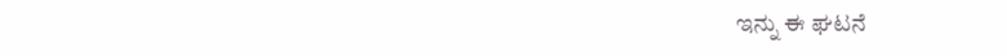ಇನ್ನು ಈ ಘಟನೆ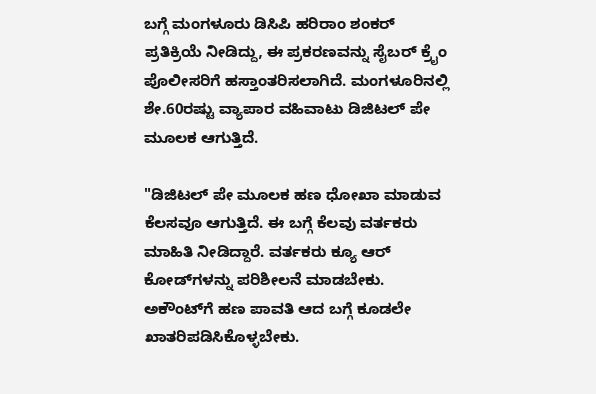ಬಗ್ಗೆ ಮಂಗಳೂರು ಡಿಸಿಪಿ ಹರಿರಾಂ ಶಂಕರ್ ಪ್ರತಿಕ್ರಿಯೆ ನೀಡಿದ್ದು, ಈ ಪ್ರಕರಣವನ್ನು ಸೈಬರ್ ಕ್ರೈಂ ಪೊಲೀಸರಿಗೆ ಹಸ್ತಾಂತರಿಸಲಾಗಿದೆ. ಮಂಗಳೂರಿನಲ್ಲಿ ಶೇ.60ರಷ್ಟು ವ್ಯಾಪಾರ ವಹಿವಾಟು ಡಿಜಿಟಲ್ ಪೇ ಮೂಲಕ ಆಗುತ್ತಿದೆ.

"ಡಿಜಿಟಲ್ ಪೇ ಮೂಲಕ‌ ಹಣ ಧೋಖಾ ಮಾಡುವ ಕೆಲಸವೂ ಆಗುತ್ತಿದೆ. ಈ ಬಗ್ಗೆ ಕೆಲವು ವರ್ತಕರು ಮಾಹಿತಿ ನೀಡಿದ್ದಾರೆ. ವರ್ತಕರು ಕ್ಯೂ ಆರ್ ಕೋಡ್‌ಗಳನ್ನು ಪರಿಶೀಲನೆ ಮಾಡಬೇಕು. ಅಕೌಂಟ್‌ಗೆ ಹಣ ಪಾವತಿ ಆದ ಬಗ್ಗೆ ಕೂಡಲೇ ಖಾತರಿಪಡಿಸಿಕೊಳ್ಳಬೇಕು.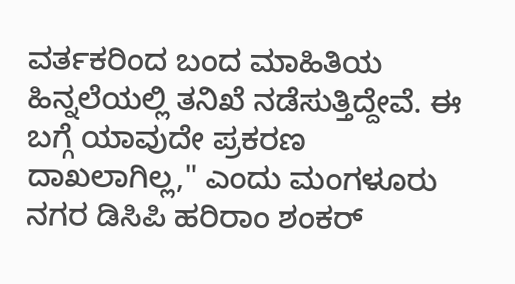ವರ್ತಕರಿಂದ ಬಂದ ಮಾಹಿತಿಯ ಹಿನ್ನಲೆಯಲ್ಲಿ ತನಿಖೆ ನಡೆಸುತ್ತಿದ್ದೇವೆ. ಈ ಬಗ್ಗೆ ಯಾವುದೇ ಪ್ರಕರಣ ದಾಖಲಾಗಿಲ್ಲ," ಎಂದು ಮಂಗಳೂರು ನಗರ ಡಿಸಿಪಿ ಹರಿರಾಂ ಶಂಕರ್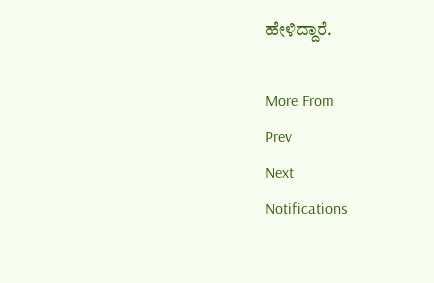ಹೇಳಿದ್ದಾರೆ.

More From
Prev
Next
Notifications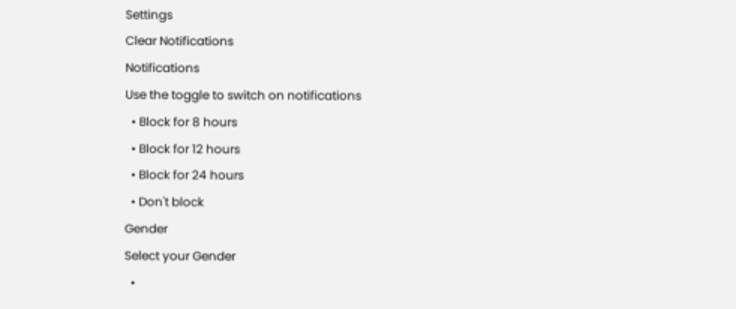Settings
Clear Notifications
Notifications
Use the toggle to switch on notifications
  • Block for 8 hours
  • Block for 12 hours
  • Block for 24 hours
  • Don't block
Gender
Select your Gender
  •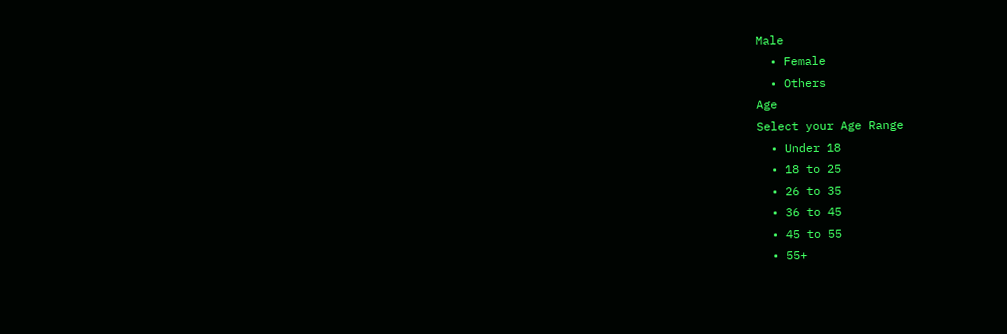Male
  • Female
  • Others
Age
Select your Age Range
  • Under 18
  • 18 to 25
  • 26 to 35
  • 36 to 45
  • 45 to 55
  • 55+